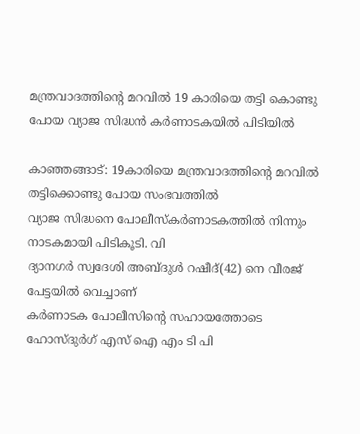മന്ത്രവാദത്തിന്റെ മറവില്‍ 19 കാരിയെ തട്ടി കൊണ്ടു പോയ വ്യാജ സിദ്ധന്‍ കര്‍ണാടകയില്‍ പിടിയില്‍

കാഞ്ഞങ്ങാട്: 19കാരിയെ മന്ത്രവാദത്തിന്റെ മറവില്‍ തട്ടിക്കൊണ്ടു പോയ സംഭവത്തില്‍
വ്യാജ സിദ്ധനെ പോലീസ്‌കര്‍ണാടകത്തില്‍ നിന്നും നാടകമായി പിടികൂടി. വി
ദ്യാനഗര്‍ സ്വദേശി അബ്ദുള്‍ റഷീദ്(42) നെ വീരജ് പേട്ടയില്‍ വെച്ചാണ്
കര്‍ണാടക പോലീസിന്റെ സഹായത്തോടെ ഹോസ്ദുര്‍ഗ് എസ് ഐ എം ടി പി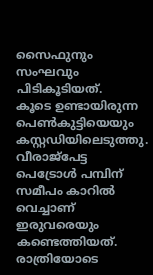സൈഫുനും സംഘവും
പിടികൂടിയത്.
കൂടെ ഉണ്ടായിരുന്ന പെണ്‍കുട്ടിയെയും
കസ്റ്റഡിയിലെടുത്തു.
വീരാജ്‌പേട്ട പെട്രോള്‍ പമ്പിന് സമീപം കാറില്‍ വെച്ചാണ്
ഇരുവരെയും കണ്ടെത്തിയത്. രാത്രിയോടെ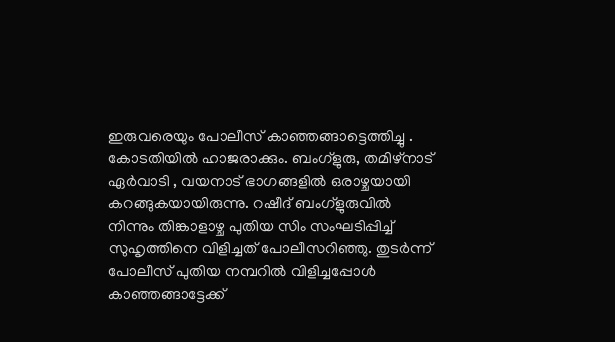ഇരുവരെയും പോലീസ് കാഞ്ഞങ്ങാട്ടെത്തിച്ചു . കോടതിയില്‍ ഹാജരാക്കും. ബംഗ്‌ളുരു, തമിഴ്‌നാട് ഏര്‍വാടി , വയനാട് ഭാഗങ്ങളില്‍ ഒരാഴ്ചയായി കറങ്ങുകയായിരുന്നു. റഷീദ് ബംഗ്‌ളുരുവില്‍ നിന്നും തിങ്കാളാഴ്ച പുതിയ സിം സംഘടിപ്പിച്ച് സുഹൃത്തിനെ വിളിച്ചത് പോലീസറിഞ്ഞു. തുടര്‍ന്ന് പോലീസ് പുതിയ നമ്പറില്‍ വിളിച്ചപ്പോള്‍ കാഞ്ഞങ്ങാട്ടേക്ക്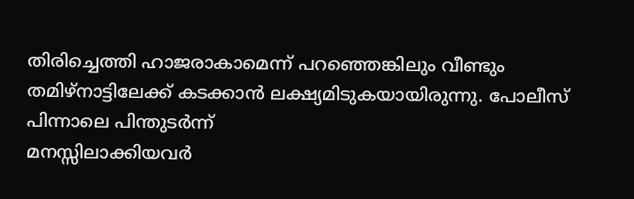തിരിച്ചെത്തി ഹാജരാകാമെന്ന് പറഞ്ഞെങ്കിലും വീണ്ടും തമിഴ്‌നാട്ടിലേക്ക് കടക്കാന്‍ ലക്ഷ്യമിടുകയായിരുന്നു. പോലീസ് പിന്നാലെ പിന്തുടര്‍ന്ന്
മനസ്സിലാക്കിയവര്‍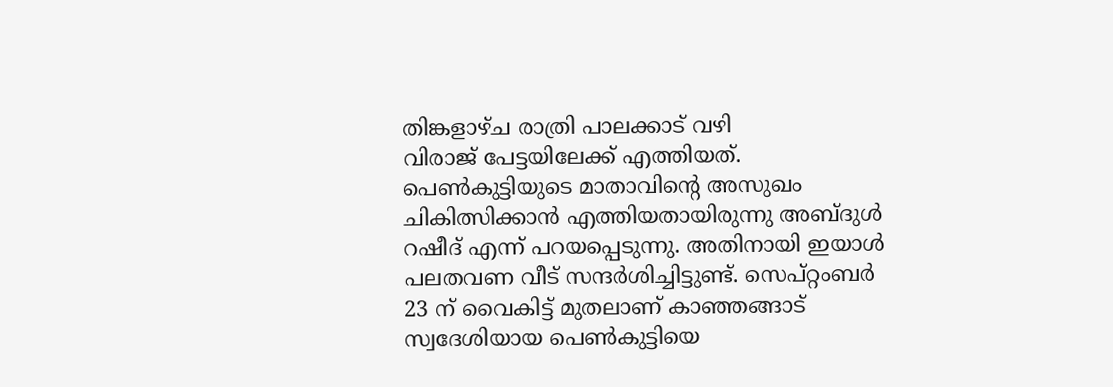തിങ്കളാഴ്ച രാത്രി പാലക്കാട് വഴി
വിരാജ് പേട്ടയിലേക്ക് എത്തിയത്.
പെണ്‍കുട്ടിയുടെ മാതാവിന്റെ അസുഖം ചികിത്സിക്കാന്‍ എത്തിയതായിരുന്നു അബ്ദുള്‍ റഷീദ് എന്ന് പറയപ്പെടുന്നു. അതിനായി ഇയാള്‍ പലതവണ വീട് സന്ദര്‍ശിച്ചിട്ടുണ്ട്. സെപ്റ്റംബര്‍ 23 ന് വൈകിട്ട് മുതലാണ് കാഞ്ഞങ്ങാട് സ്വദേശിയായ പെണ്‍കുട്ടിയെ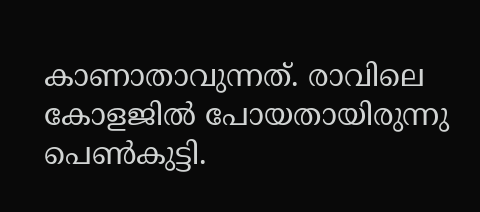കാണാതാവുന്നത്. രാവിലെ കോളജില്‍ പോയതായിരുന്നു പെണ്‍കുട്ടി.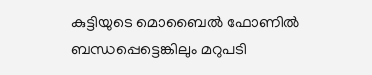കുട്ടിയുടെ മൊബൈല്‍ ഫോണില്‍ ബന്ധപ്പെട്ടെങ്കിലും മറുപടി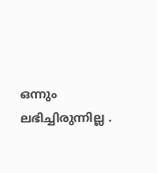ഒന്നും ലഭിച്ചിരുന്നില്ല .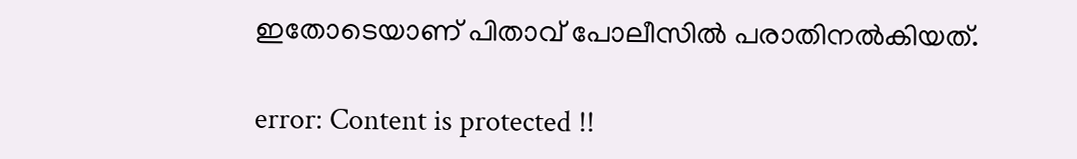ഇതോടെയാണ് പിതാവ് പോലീസില്‍ പരാതിനല്‍കിയത്.

error: Content is protected !!